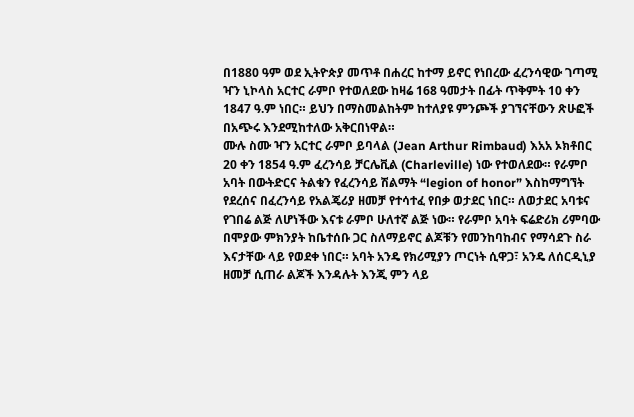በ1880 ዓም ወደ ኢትዮጵያ መጥቶ በሐረር ከተማ ይኖር የነበረው ፈረንሳዊው ገጣሚ ዣን ኒኮላስ አርተር ራምቦ የተወለደው ከዛሬ 168 ዓመታት በፊት ጥቅምት 10 ቀን 1847 ዓ.ም ነበር። ይህን በማስመልከትም ከተለያዩ ምንጮች ያገኘናቸውን ጽሁፎች በአጭሩ እንደሚከተለው አቅርበነዋል።
ሙሉ ስሙ ዣን አርተር ራምቦ ይባላል (Jean Arthur Rimbaud) እአአ ኦክቶበር 20 ቀን 1854 ዓ.ም ፈረንሳይ ቻርሌቪል (Charleville) ነው የተወለደው። የራምቦ አባት በውትድርና ትልቁን የፈረንሳይ ሽልማት “legion of honor” እስከማግኘት የደረሰና በፈረንሳይ የአልጄሪያ ዘመቻ የተሳተፈ የበቃ ወታደር ነበር። ለወታደር አባቱና የገበሬ ልጅ ለሆነችው እናቱ ራምቦ ሁለተኛ ልጅ ነው። የራምቦ አባት ፍሬድሪክ ሪምባው በሞያው ምክንያት ከቤተሰቡ ጋር ስለማይኖር ልጆቹን የመንከባከብና የማሳደጉ ስራ እናታቸው ላይ የወደቀ ነበር። አባት አንዴ የክሪሚያን ጦርነት ሲዋጋ፣ አንዴ ለሰርዲኒያ ዘመቻ ሲጠራ ልጆች እንዳሉት እንጂ ምን ላይ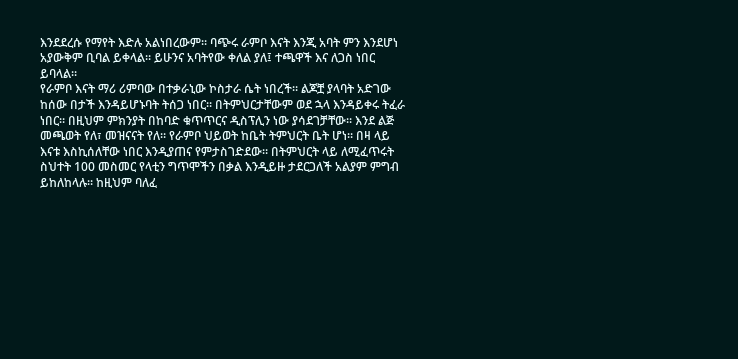እንደደረሱ የማየት እድሉ አልነበረውም። ባጭሩ ራምቦ እናት እንጂ አባት ምን እንደሆነ አያውቅም ቢባል ይቀላል። ይሁንና አባትየው ቀለል ያለ፤ ተጫዋች እና ለጋስ ነበር ይባላል።
የራምቦ እናት ማሪ ሪምባው በተቃራኒው ኮስታራ ሴት ነበረች። ልጆቿ ያላባት አድገው ከሰው በታች እንዳይሆኑባት ትሰጋ ነበር። በትምህርታቸውም ወደ ኋላ እንዳይቀሩ ትፈራ ነበር። በዚህም ምክንያት በከባድ ቁጥጥርና ዲስፕሊን ነው ያሳደገቻቸው። እንደ ልጅ መጫወት የለ፣ መዝናናት የለ። የራምቦ ህይወት ከቤት ትምህርት ቤት ሆነ። በዛ ላይ እናቱ እስኪሰለቸው ነበር እንዲያጠና የምታስገድደው። በትምህርት ላይ ለሚፈጥሩት ስህተት 100 መስመር የላቲን ግጥሞችን በቃል እንዲይዙ ታደርጋለች አልያም ምግብ ይከለከላሉ። ከዚህም ባለፈ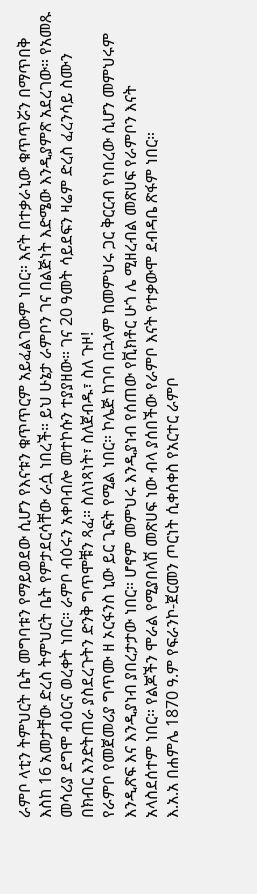ራምቦ ላቲን ትምህርት ቤት መግባቱን የማይወደው ሲሆን የእናቱን ቁጥጥርም አይፈልገውም ነበር። እናት በተቃራኒው ቁጥጥሯን በማጥበቅ እስከ 16 አመታቸው ድረስ ትምህርት ቤት የምታደርሳቸው ራሷ ነበረች። ይህ ሁኔታ ራምቦን ገና በልጅነት እድሜው እንዲያምጽ አደረገው። የአመጹ መሳሪያ ደግሞ ብዕርና ወረቀት ነበር። ራምቦ ብዕሩን አቀባብሎ መተኮሱን ተያያዘው። ገና 20 ዓመት ሳይደፍን ዛሬም ድረስ ፈረንሳይ ስሙን በክብር እንድትጠራ ያስደረጉትን ድንቅ ግጥሞቹን ጻፈ። ስለነጻነት፣ ስለጀብዱ፣ ስለ ጉዞ!
የራምቦ የመጀመሪያ ግጥሙ ዘ ኦርፋንስ ኒው ይር ጊፍት የሚል ነበር። ኮሌጅ ከገባ በኋላም ከመምህሩ ጋር ቅርርብ የነበረው ሲሆን መምህሩም እንዲጽፍ እና እንዲያነብ ያበረታታው ነበር። ሆኖም መምህሩ እንዲያነብ የሰጠው የቪክቶር ሁጎ ሌ ሚዘረብል መጽሀፍ የራምቦን እናት አላስደሰተም ነበር። የልጆችን ሞራል የሚያበላሽ መጽሀፍ ነው ብላ ያሰበችው የራምቦ እናት የተቃውሞ ደብዳቤ ጽፋም ነበር።
እ.አ.አ በሐምሌ 1870 ዓ.ም የፍራንኮ-ጀርመን ጦርነት ሲቀሰቀስ የአርተር ራምቦ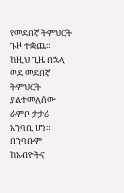የመደበኛ ትምህርት ጉዞ ተቋጨ። ከዚህ ጊዜ በኋላ ወደ መደበኛ ትምህርት ያልተመለሰው ራምቦ ታታሪ አንባቢ ሆነ። በንባቡም ከአብዮትና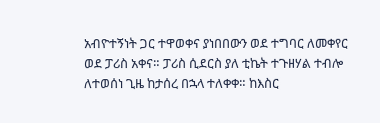አብዮተኝነት ጋር ተዋወቀና ያነበበውን ወደ ተግባር ለመቀየር ወደ ፓሪስ አቀና። ፓሪስ ሲደርስ ያለ ቲኬት ተጉዘሃል ተብሎ ለተወሰነ ጊዜ ከታሰረ በኋላ ተለቀቀ። ከእስር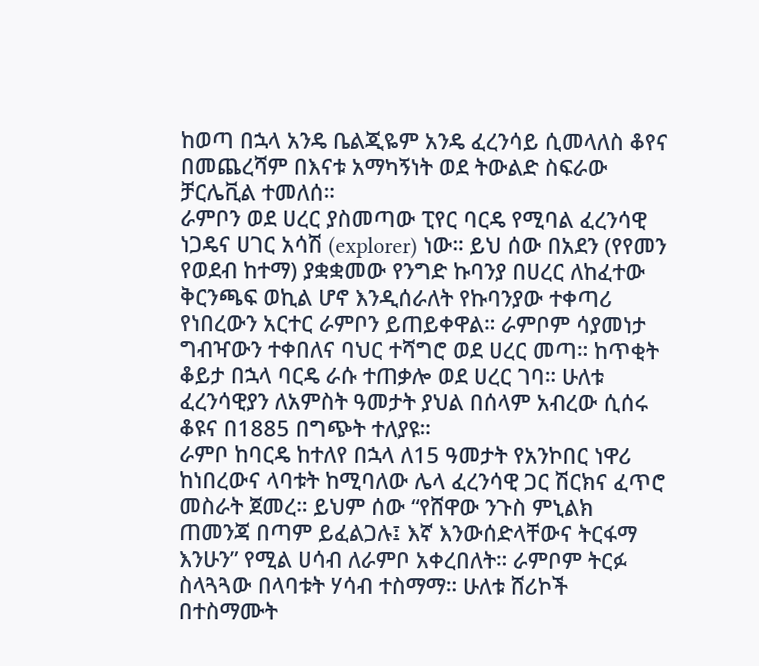ከወጣ በኋላ አንዴ ቤልጂዬም አንዴ ፈረንሳይ ሲመላለስ ቆየና በመጨረሻም በእናቱ አማካኝነት ወደ ትውልድ ስፍራው ቻርሌቪል ተመለሰ።
ራምቦን ወደ ሀረር ያስመጣው ፒየር ባርዴ የሚባል ፈረንሳዊ ነጋዴና ሀገር አሳሽ (explorer) ነው። ይህ ሰው በአደን (የየመን የወደብ ከተማ) ያቋቋመው የንግድ ኩባንያ በሀረር ለከፈተው ቅርንጫፍ ወኪል ሆኖ እንዲሰራለት የኩባንያው ተቀጣሪ የነበረውን አርተር ራምቦን ይጠይቀዋል። ራምቦም ሳያመነታ ግብዣውን ተቀበለና ባህር ተሻግሮ ወደ ሀረር መጣ። ከጥቂት ቆይታ በኋላ ባርዴ ራሱ ተጠቃሎ ወደ ሀረር ገባ። ሁለቱ ፈረንሳዊያን ለአምስት ዓመታት ያህል በሰላም አብረው ሲሰሩ ቆዩና በ1885 በግጭት ተለያዩ።
ራምቦ ከባርዴ ከተለየ በኋላ ለ15 ዓመታት የአንኮበር ነዋሪ ከነበረውና ላባቱት ከሚባለው ሌላ ፈረንሳዊ ጋር ሽርክና ፈጥሮ መስራት ጀመረ። ይህም ሰው “የሸዋው ንጉስ ምኒልክ ጠመንጃ በጣም ይፈልጋሉ፤ እኛ እንውሰድላቸውና ትርፋማ እንሁን” የሚል ሀሳብ ለራምቦ አቀረበለት። ራምቦም ትርፉ ስላጓጓው በላባቱት ሃሳብ ተስማማ። ሁለቱ ሸሪኮች በተስማሙት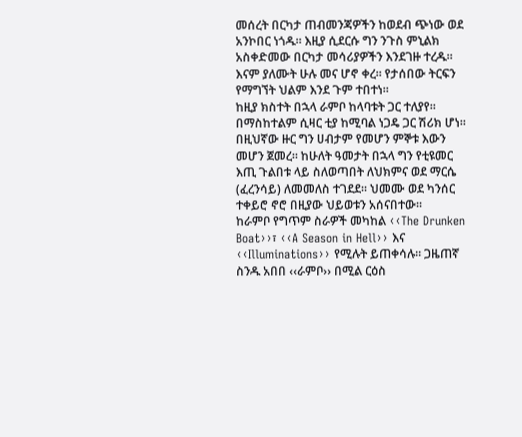መሰረት በርካታ ጠብመንጃዎችን ከወደብ ጭነው ወደ አንኮበር ነጎዱ። እዚያ ሲደርሱ ግን ንጉስ ምኒልክ አስቀድመው በርካታ መሳሪያዎችን እንደገዙ ተረዱ። እናም ያለሙት ሁሉ መና ሆኖ ቀረ። የታሰበው ትርፍን የማግኘት ህልም እንደ ጉም ተበተነ።
ከዚያ ክስተት በኋላ ራምቦ ከላባቱት ጋር ተለያየ። በማስከተልም ሲዛር ቲያ ከሚባል ነጋዴ ጋር ሽሪክ ሆነ። በዚህኛው ዙር ግን ሀብታም የመሆን ምኞቱ እውን መሆን ጀመረ። ከሁለት ዓመታት በኋላ ግን የቲዩመር እጢ ጉልበቱ ላይ ስለወጣበት ለህክምና ወደ ማርሴ (ፈረንሳይ) ለመመለስ ተገደደ። ህመሙ ወደ ካንሰር ተቀይሮ ኖሮ በዚያው ህይወቱን አሰናበተው።
ከራምቦ የግጥም ስራዎች መካከል ‹‹The Drunken Boat››፣ ‹‹A Season in Hell›› እና ‹‹Illuminations›› የሚሉት ይጠቀሳሉ። ጋዜጠኛ ስንዱ አበበ ‹‹ራምቦ›› በሚል ርዕስ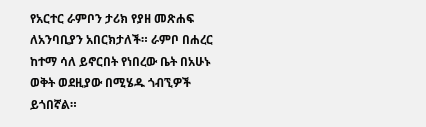የአርተር ራምቦን ታሪክ የያዘ መጽሐፍ ለአንባቢያን አበርክታለች። ራምቦ በሐረር ከተማ ሳለ ይኖርበት የነበረው ቤት በአሁኑ ወቅት ወደዚያው በሚሄዱ ጎብኚዎች ይጎበኛል።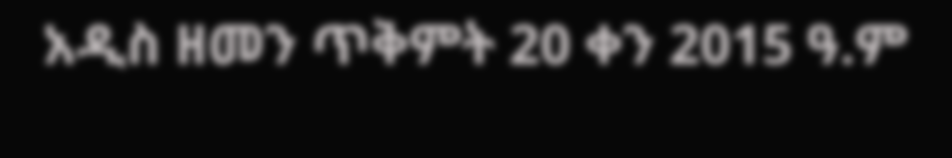አዲስ ዘመን ጥቅምት 20 ቀን 2015 ዓ.ም